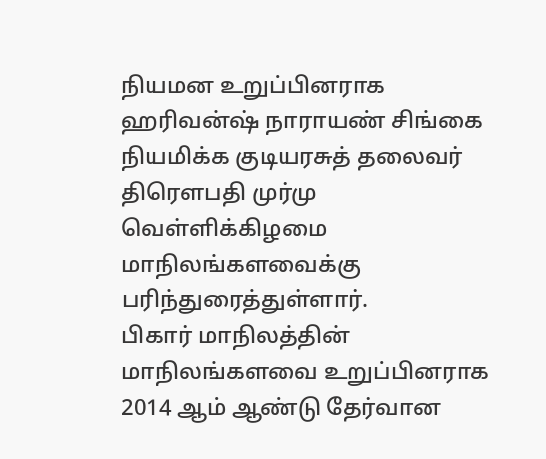நியமன உறுப்பினராக ஹரிவன்ஷ் நாராயண் சிங்கை நியமிக்க குடியரசுத் தலைவர் திரெளபதி முர்மு வெள்ளிக்கிழமை மாநிலங்களவைக்கு பரிந்துரைத்துள்ளார்.
பிகார் மாநிலத்தின் மாநிலங்களவை உறுப்பினராக 2014 ஆம் ஆண்டு தேர்வான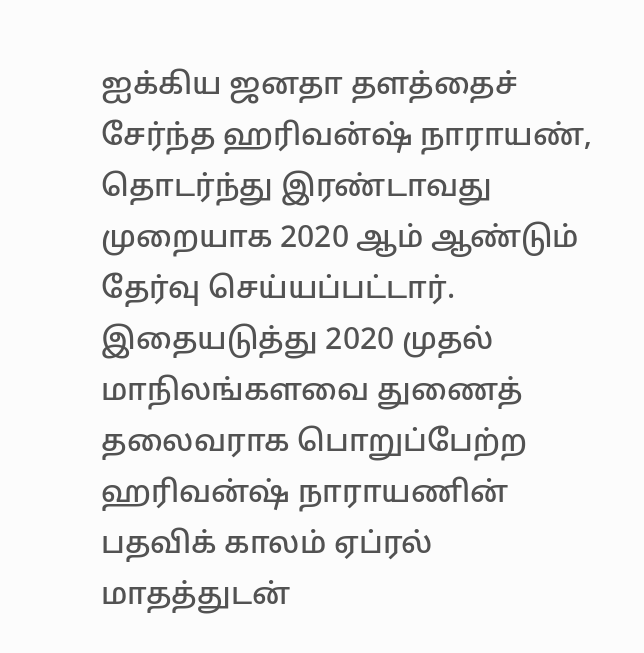ஐக்கிய ஜனதா தளத்தைச் சேர்ந்த ஹரிவன்ஷ் நாராயண், தொடர்ந்து இரண்டாவது முறையாக 2020 ஆம் ஆண்டும் தேர்வு செய்யப்பட்டார்.
இதையடுத்து 2020 முதல் மாநிலங்களவை துணைத் தலைவராக பொறுப்பேற்ற ஹரிவன்ஷ் நாராயணின் பதவிக் காலம் ஏப்ரல் மாதத்துடன்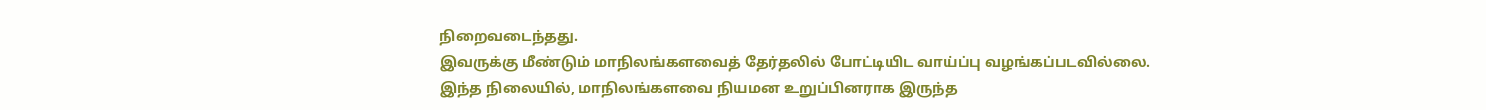நிறைவடைந்தது.
இவருக்கு மீண்டும் மாநிலங்களவைத் தேர்தலில் போட்டியிட வாய்ப்பு வழங்கப்படவில்லை.
இந்த நிலையில், மாநிலங்களவை நியமன உறுப்பினராக இருந்த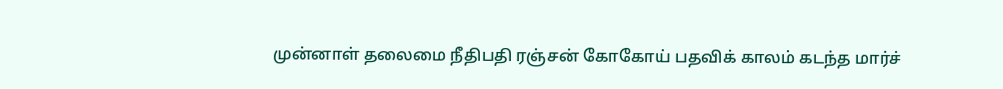முன்னாள் தலைமை நீதிபதி ரஞ்சன் கோகோய் பதவிக் காலம் கடந்த மார்ச்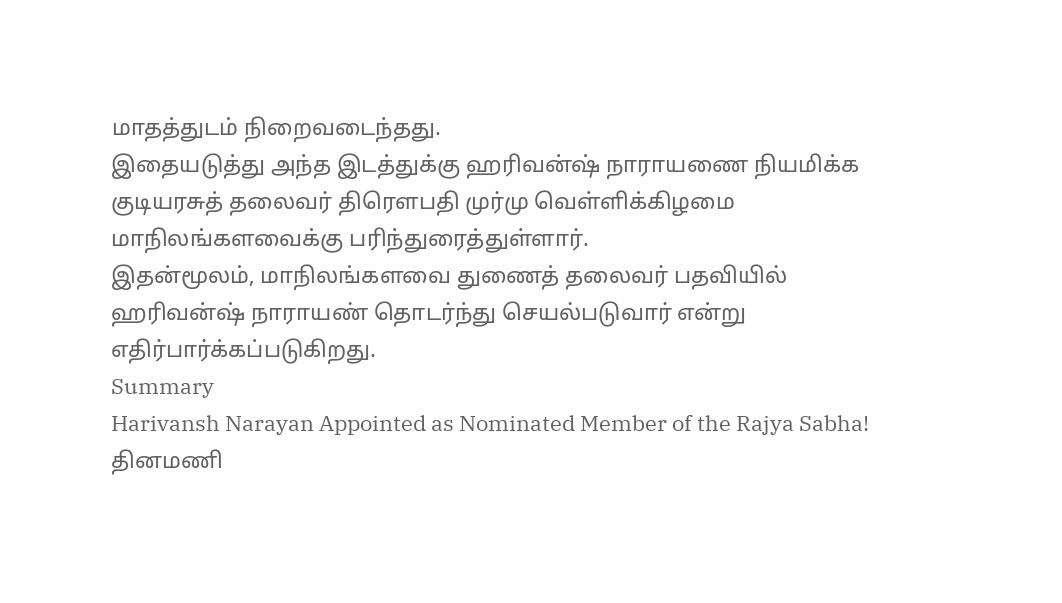மாதத்துடம் நிறைவடைந்தது.
இதையடுத்து அந்த இடத்துக்கு ஹரிவன்ஷ் நாராயணை நியமிக்க குடியரசுத் தலைவர் திரெளபதி முர்மு வெள்ளிக்கிழமை மாநிலங்களவைக்கு பரிந்துரைத்துள்ளார்.
இதன்மூலம், மாநிலங்களவை துணைத் தலைவர் பதவியில் ஹரிவன்ஷ் நாராயண் தொடர்ந்து செயல்படுவார் என்று எதிர்பார்க்கப்படுகிறது.
Summary
Harivansh Narayan Appointed as Nominated Member of the Rajya Sabha!
தினமணி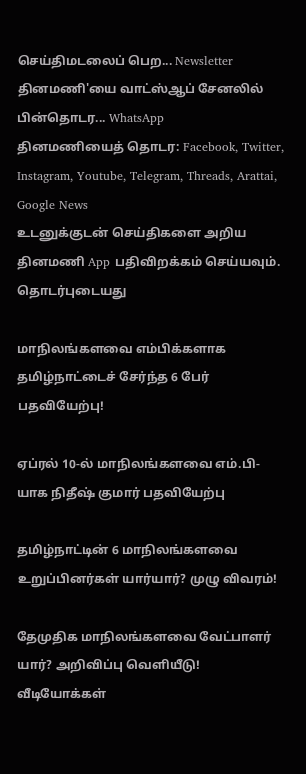செய்திமடலைப் பெற... Newsletter
தினமணி'யை வாட்ஸ்ஆப் சேனலில் பின்தொடர... WhatsApp
தினமணியைத் தொடர: Facebook, Twitter, Instagram, Youtube, Telegram, Threads, Arattai, Google News
உடனுக்குடன் செய்திகளை அறிய தினமணி App பதிவிறக்கம் செய்யவும்.
தொடர்புடையது

மாநிலங்களவை எம்பிக்களாக தமிழ்நாட்டைச் சேர்ந்த 6 பேர் பதவியேற்பு!

ஏப்ரல் 10-ல் மாநிலங்களவை எம்.பி-யாக நிதீஷ் குமார் பதவியேற்பு

தமிழ்நாட்டின் 6 மாநிலங்களவை உறுப்பினர்கள் யார்யார்? முழு விவரம்!

தேமுதிக மாநிலங்களவை வேட்பாளர் யார்? அறிவிப்பு வெளியீடு!
வீடியோக்கள்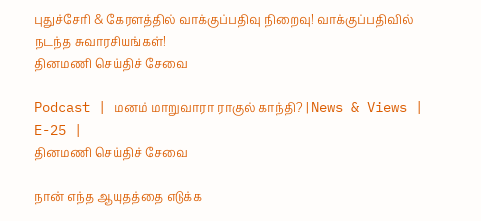புதுச்சேரி & கேரளத்தில் வாக்குப்பதிவு நிறைவு! வாக்குப்பதிவில் நடந்த சுவாரசியங்கள்!
தினமணி செய்திச் சேவை

Podcast | மனம் மாறுவாரா ராகுல் காந்தி? | News & Views | E-25 |
தினமணி செய்திச் சேவை

நான் எந்த ஆயுதத்தை எடுக்க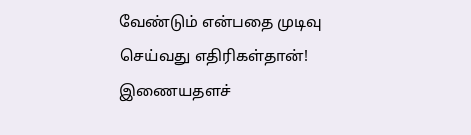வேண்டும் என்பதை முடிவு செய்வது எதிரிகள்தான்!
இணையதளச்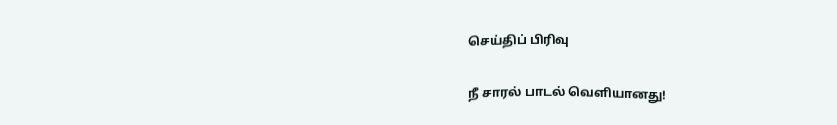செய்திப் பிரிவு

நீ சாரல் பாடல் வெளியானது!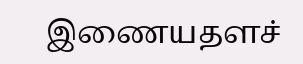இணையதளச்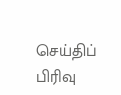செய்திப் பிரிவு